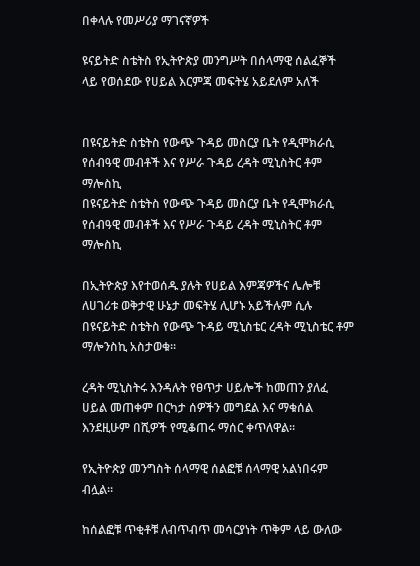በቀላሉ የመሥሪያ ማገናኛዎች

ዩናይትድ ስቴትስ የኢትዮጵያ መንግሥት በሰላማዊ ሰልፈኞች ላይ የወሰደው የሀይል እርምጃ መፍትሄ አይደለም አለች


በዩናይትድ ስቴትስ የውጭ ጉዳይ መስርያ ቤት የዲሞክራሲ የሰብዓዊ መብቶች እና የሥራ ጉዳይ ረዳት ሚኒስትር ቶም ማሎስኪ
በዩናይትድ ስቴትስ የውጭ ጉዳይ መስርያ ቤት የዲሞክራሲ የሰብዓዊ መብቶች እና የሥራ ጉዳይ ረዳት ሚኒስትር ቶም ማሎስኪ

በኢትዮጵያ እየተወሰዱ ያሉት የሀይል እምጃዎችና ሌሎቹ ለሀገሪቱ ወቅታዊ ሁኔታ መፍትሄ ሊሆኑ አይችሉም ሲሉ በዩናይትድ ስቴትስ የውጭ ጉዳይ ሚኒስቴር ረዳት ሚኒስቴር ቶም ማሎንስኪ አስታወቁ።

ረዳት ሚኒስትሩ እንዳሉት የፀጥታ ሀይሎች ከመጠን ያለፈ ሀይል መጠቀም በርካታ ሰዎችን መግደል እና ማቁሰል እንደዚሁም በሺዎች የሚቆጠሩ ማሰር ቀጥለዋል።

የኢትዮጵያ መንግስት ሰላማዊ ሰልፎቹ ሰላማዊ አልነበሩም ብሏል።

ከሰልፎቹ ጥቂቶቹ ለብጥብጥ መሳርያነት ጥቅም ላይ ውለው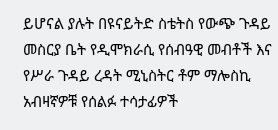ይሆናል ያሉት በዩናይትድ ስቴትስ የውጭ ጉዳይ መስርያ ቤት የዲሞክራሲ የሰብዓዊ መብቶች እና የሥራ ጉዳይ ረዳት ሚኒስትር ቶም ማሎስኪ አብዛኛዎቹ የሰልፉ ተሳታፊዎች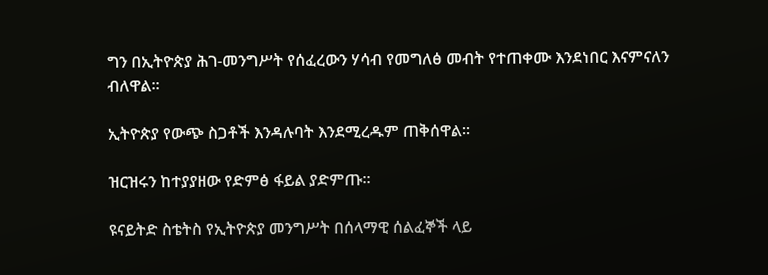ግን በኢትዮጵያ ሕገ-መንግሥት የሰፈረውን ሃሳብ የመግለፅ መብት የተጠቀሙ እንደነበር እናምናለን ብለዋል።

ኢትዮጵያ የውጭ ስጋቶች እንዳሉባት እንደሚረዱም ጠቅሰዋል።

ዝርዝሩን ከተያያዘው የድምፅ ፋይል ያድምጡ።

ዩናይትድ ስቴትስ የኢትዮጵያ መንግሥት በሰላማዊ ሰልፈኞች ላይ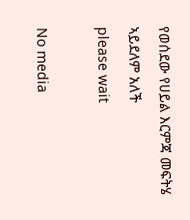የወሰደው የሀይል እርምጃ መፍትሄ ኣይደለም አለች
please wait

No media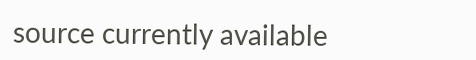source currently available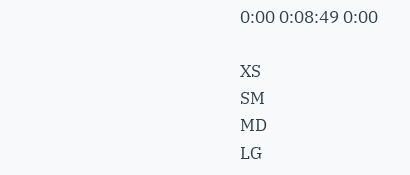0:00 0:08:49 0:00

XS
SM
MD
LG